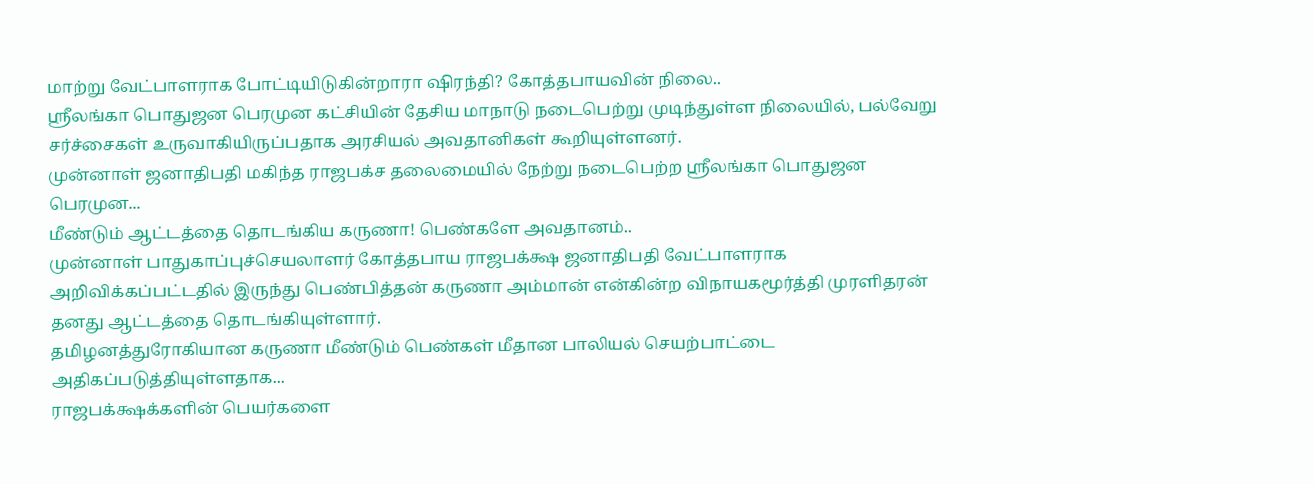மாற்று வேட்பாளராக போட்டியிடுகின்றாரா ஷிரந்தி? கோத்தபாயவின் நிலை..
ஸ்ரீலங்கா பொதுஜன பெரமுன கட்சியின் தேசிய மாநாடு நடைபெற்று முடிந்துள்ள நிலையில், பல்வேறு சர்ச்சைகள் உருவாகியிருப்பதாக அரசியல் அவதானிகள் கூறியுள்ளனர்.
முன்னாள் ஜனாதிபதி மகிந்த ராஜபக்ச தலைமையில் நேற்று நடைபெற்ற ஸ்ரீலங்கா பொதுஜன பெரமுன...
மீண்டும் ஆட்டத்தை தொடங்கிய கருணா! பெண்களே அவதானம்..
முன்னாள் பாதுகாப்புச்செயலாளர் கோத்தபாய ராஜபக்க்ஷ ஜனாதிபதி வேட்பாளராக அறிவிக்கப்பட்டதில் இருந்து பெண்பித்தன் கருணா அம்மான் என்கின்ற விநாயகமூர்த்தி முரளிதரன் தனது ஆட்டத்தை தொடங்கியுள்ளார்.
தமிழனத்துரோகியான கருணா மீண்டும் பெண்கள் மீதான பாலியல் செயற்பாட்டை அதிகப்படுத்தியுள்ளதாக...
ராஜபக்க்ஷக்களின் பெயர்களை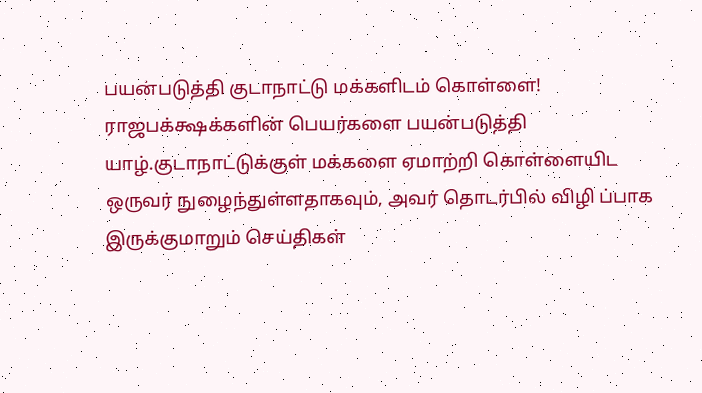பயன்படுத்தி குடாநாட்டு மக்களிடம் கொள்ளை!
ராஜபக்க்ஷக்களின் பெயர்களை பயன்படுத்தி யாழ்.குடாநாட்டுக்குள் மக்களை ஏமாற்றி கொள்ளையிட ஒருவர் நுழைந்துள்ளதாகவும், அவர் தொடர்பில் விழி ப்பாக இருக்குமாறும் செய்திகள்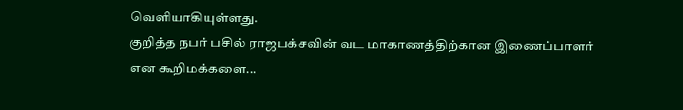வெளியாகியுள்ளது.
குறித்த நபர் பசில் ராஜபக்சவின் வட மாகாணத்திற்கான இணைப்பாளர் என கூறிமக்களை...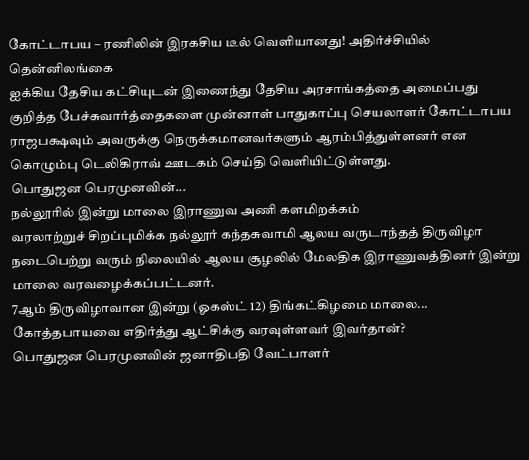கோட்டாபய – ரணிலின் இரகசிய டீல் வெளியானது! அதிர்ச்சியில் தென்னிலங்கை
ஐக்கிய தேசிய கட்சியுடன் இணைந்து தேசிய அரசாங்கத்தை அமைப்பது குறித்த பேச்சுவார்த்தைகளை முன்னாள் பாதுகாப்பு செயலாளர் கோட்டாபய ராஜபக்ஷவும் அவருக்கு நெருக்கமானவர்களும் ஆரம்பித்துள்ளனர் என கொழும்பு டெலிகிராவ் ஊடகம் செய்தி வெளியிட்டுள்ளது.
பொதுஜன பெரமுனவின்...
நல்லூரில் இன்று மாலை இராணுவ அணி களமிறக்கம்
வரலாற்றுச் சிறப்புமிக்க நல்லூர் கந்தசுவாமி ஆலய வருடாந்தத் திருவிழா நடைபெற்று வரும் நிலையில் ஆலய சூழலில் மேலதிக இராணுவத்தினர் இன்று மாலை வரவழைக்கப்பட்டனர்.
7ஆம் திருவிழாவான இன்று (ஓகஸ்ட் 12) திங்கட்கிழமை மாலை...
கோத்தபாயவை எதிர்த்து ஆட்சிக்கு வரவுள்ளவர் இவர்தான்?
பொதுஜன பெரமுனவின் ஜனாதிபதி வேட்பாளர்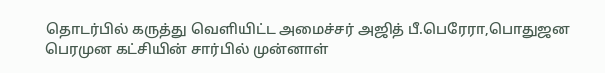தொடர்பில் கருத்து வெளியிட்ட அமைச்சர் அஜித் பீ.பெரேரா,பொதுஜன பெரமுன கட்சியின் சார்பில் முன்னாள்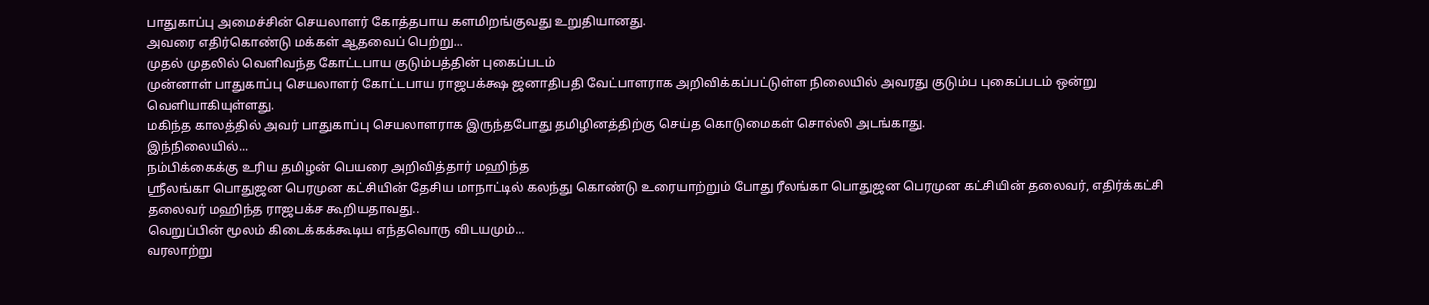பாதுகாப்பு அமைச்சின் செயலாளர் கோத்தபாய களமிறங்குவது உறுதியானது.
அவரை எதிர்கொண்டு மக்கள் ஆதவைப் பெற்று...
முதல் முதலில் வெளிவந்த கோட்டபாய குடும்பத்தின் புகைப்படம்
முன்னாள் பாதுகாப்பு செயலாளர் கோட்டபாய ராஜபக்க்ஷ ஜனாதிபதி வேட்பாளராக அறிவிக்கப்பட்டுள்ள நிலையில் அவரது குடும்ப புகைப்படம் ஒன்று வெளியாகியுள்ளது.
மகிந்த காலத்தில் அவர் பாதுகாப்பு செயலாளராக இருந்தபோது தமிழினத்திற்கு செய்த கொடுமைகள் சொல்லி அடங்காது.
இந்நிலையில்...
நம்பிக்கைக்கு உரிய தமிழன் பெயரை அறிவித்தார் மஹிந்த
ஶ்ரீலங்கா பொதுஜன பெரமுன கட்சியின் தேசிய மாநாட்டில் கலந்து கொண்டு உரையாற்றும் போது ரீலங்கா பொதுஜன பெரமுன கட்சியின் தலைவர், எதிர்க்கட்சி தலைவர் மஹிந்த ராஜபக்ச கூறியதாவது..
வெறுப்பின் மூலம் கிடைக்கக்கூடிய எந்தவொரு விடயமும்...
வரலாற்று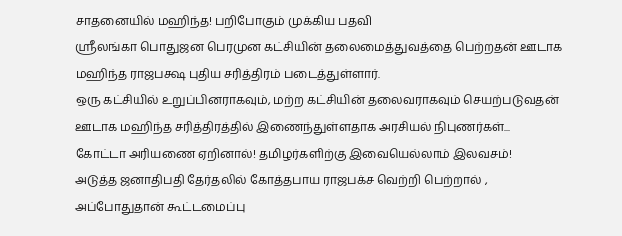சாதனையில் மஹிந்த! பறிபோகும் முக்கிய பதவி
ஸ்ரீலங்கா பொதுஜன பெரமுன கட்சியின் தலைமைத்துவத்தை பெற்றதன் ஊடாக மஹிந்த ராஜபக்ஷ புதிய சரித்திரம் படைத்துள்ளார்.
ஒரு கட்சியில் உறுப்பினராகவும், மற்ற கட்சியின் தலைவராகவும் செயற்படுவதன் ஊடாக மஹிந்த சரித்திரத்தில் இணைந்துள்ளதாக அரசியல் நிபுணர்கள்...
கோட்டா அரியணை ஏறினால்! தமிழர்களிற்கு இவையெல்லாம் இலவசம்!
அடுத்த ஜனாதிபதி தேர்தலில் கோத்தபாய ராஜபக்ச வெற்றி பெற்றால் , அப்போதுதான் கூட்டமைப்பு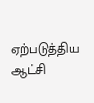ஏற்படுத்திய ஆட்சி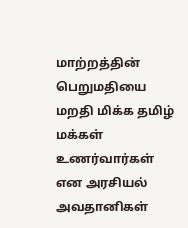மாற்றத்தின் பெறுமதியை மறதி மிக்க தமிழ் மக்கள் உணர்வார்கள் என அரசியல் அவதானிகள்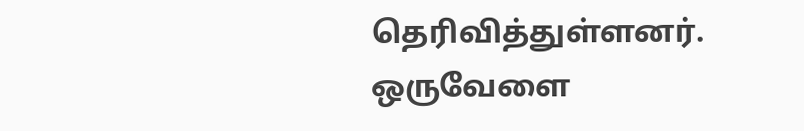தெரிவித்துள்ளனர்.
ஒருவேளை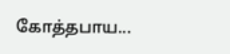கோத்தபாய...